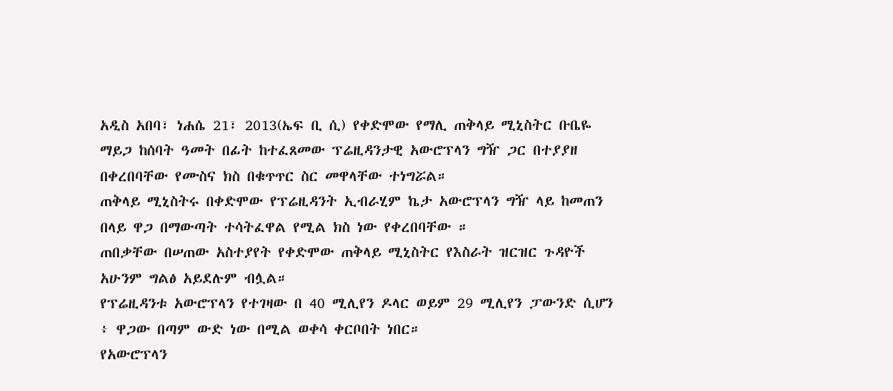አዲስ አበባ፣ ነሐሴ 21፣ 2013(ኤፍ ቢ ሲ) የቀድሞው የማሊ ጠቅላይ ሚኒስትር ቡቤዬ ማይጋ ከሰባት ዓመት በፊት ከተፈጸመው ፕሬዚዳንታዊ አውሮፕላን ግዥ ጋር በተያያዘ በቀረበባቸው የሙስና ክስ በቁጥጥር ስር መዋላቸው ተነግሯል።
ጠቅላይ ሚኒስትሩ በቀድሞው የፕሬዚዳንት ኢብራሂም ኬታ አውሮፕላን ግዥ ላይ ከመጠን በላይ ዋጋ በማውጣት ተሳትፈዋል የሚል ክስ ነው የቀረበባቸው ።
ጠበቃቸው በሠጠው አስተያየት የቀድሞው ጠቅላይ ሚኒስትር የእስራት ዝርዝር ጉዳዮች አሁንም ግልፅ አይደሉም ብሏል።
የፕሬዚዳንቱ አውሮፕላን የተገዛው በ 40 ሚሊየን ዶላር ወይም 29 ሚሊየን ፓውንድ ሲሆን ፥ ዋጋው በጣም ውድ ነው በሚል ወቀሳ ቀርቦበት ነበር።
የአውሮፕላን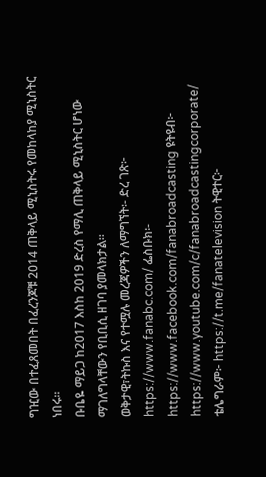ግዢው በተፈጸመበት በፈረንጆቹ 2014 ጠቅላይ ሚኒስትሩ የመከላከያ ሚኒስትር ነበሩ።
ቡቤዬ ማይጋ ከ2017 እስከ 2019 ድረስ የማሊ ጠቅላይ ሚኒስትር ሆነው ማገለግላቸውን የቢቢሲ ዘገባ ያመላክታል።
ወቅታዊ፣ትኩስ እና የተሟሉ መረጃዎችን ለማግኘት፡- ድረ ገጽ፦ https://www.fanabc.com/ ፌስቡክ፡- https://www.facebook.com/fanabroadcasting ዩትዩብ፦ https://www.youtube.com/c/fanabroadcastingcorporate/ ቴሌግራም፦ https://t.me/fanatelevision ትዊተር፦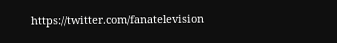https://twitter.com/fanatelevision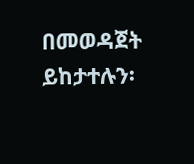በመወዳጀት ይከታተሉን፡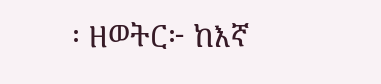፡ ዘወትር፦ ከእኛ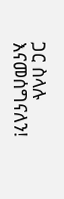ጋር ስላሉ እናመሰግናለን!